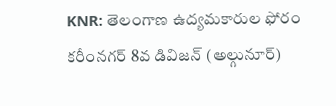KNR: తెలంగాణ ఉద్యమకారుల ఫోరం కరీంనగర్ 8వ డివిజన్ (అల్గునూర్)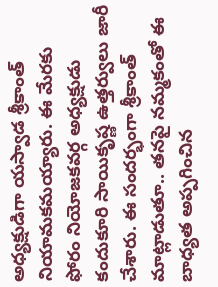అధ్యక్షుడిగా యస్వాడ శ్రీకాంత్ నియామకమయ్యారు. ఈ మేరకు ఫోరం నియోజకవర్గ అధ్యక్షుడు కందుకూరి సాయికృష్ణ ఉత్తర్వులు జారీ చేశారు. ఈ సందర్భంగా శ్రీకాంత్ మాట్లాడుతూ.. తనపై నమ్మకంతో ఈ బాధ్యత అప్పగించిన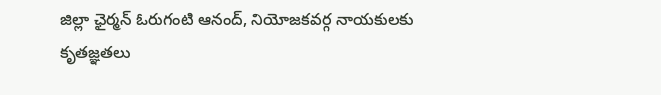జిల్లా ఛైర్మన్ ఓరుగంటి ఆనంద్, నియోజకవర్గ నాయకులకు కృతజ్ఞతలు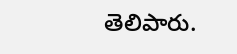తెలిపారు.